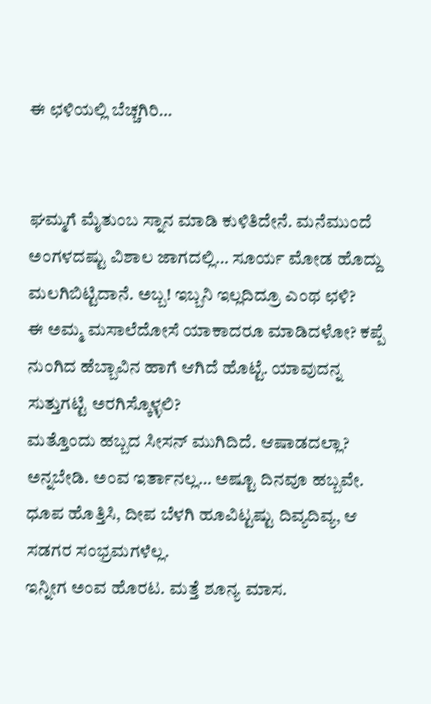ಈ ಛಳಿಯಲ್ಲಿ ಬೆಚ್ಚಗಿರಿ…


ಘಮ್ಮಗೆ ಮೈತುಂಬ ಸ್ನಾನ ಮಾಡಿ ಕುಳಿತಿದೇನೆ. ಮನೆಮುಂದೆ ಅಂಗಳದಷ್ಟು ವಿಶಾಲ ಜಾಗದಲ್ಲಿ… ಸೂರ್ಯ ಮೋಡ ಹೊದ್ದು ಮಲಗಿಬಿಟ್ಟಿದಾನೆ. ಅಬ್ಬ! ಇಬ್ಬನಿ ಇಲ್ಲದಿದ್ರೂ ಎಂಥ ಛಳಿ?
ಈ ಅಮ್ಮ ಮಸಾಲೆದೋಸೆ ಯಾಕಾದರೂ ಮಾಡಿದಳೋ? ಕಪ್ಪೆ ನುಂಗಿದ ಹೆಬ್ಬಾವಿನ ಹಾಗೆ ಆಗಿದೆ ಹೊಟ್ಟೆ. ಯಾವುದನ್ನ ಸುತ್ತುಗಟ್ಟಿ ಅರಗಿಸ್ಕೊಳ್ಳಲಿ?
ಮತ್ತೊಂದು ಹಬ್ಬದ ಸೀಸನ್ ಮುಗಿದಿದೆ. ಆಷಾಡದಲ್ಲಾ? ಅನ್ನಬೇಡಿ. ಅಂವ ಇರ್ತಾನಲ್ಲ… ಅಷ್ಟೂ ದಿನವೂ ಹಬ್ಬವೇ. ಧೂಪ ಹೊತ್ತಿಸಿ, ದೀಪ ಬೆಳಗಿ ಹೂವಿಟ್ಟಷ್ಟು ದಿವ್ಯದಿವ್ಯ, ಆ ಸಡಗರ ಸಂಭ್ರಮಗಳೆಲ್ಲ.
ಇನ್ನೀಗ ಅಂವ ಹೊರಟ. ಮತ್ತೆ ಶೂನ್ಯ ಮಾಸ.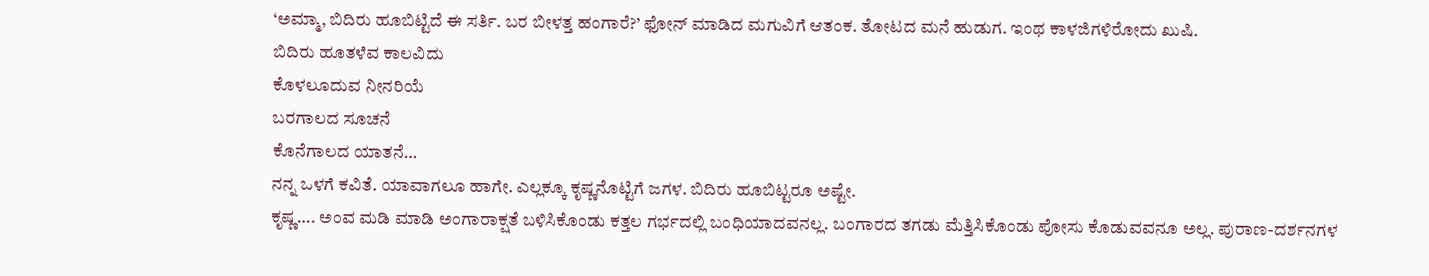‘ಅಮ್ಮಾ, ಬಿದಿರು ಹೂಬಿಟ್ಟಿದೆ ಈ ಸರ್ತಿ. ಬರ ಬೀಳತ್ತ ಹಂಗಾರೆ?’ ಫೋನ್ ಮಾಡಿದ ಮಗುವಿಗೆ ಆತಂಕ. ತೋಟದ ಮನೆ ಹುಡುಗ. ಇಂಥ ಕಾಳಜಿಗಳಿರೋದು ಖುಷಿ.
ಬಿದಿರು ಹೂತಳೆವ ಕಾಲವಿದು
ಕೊಳಲೂದುವ ನೀನರಿಯೆ
ಬರಗಾಲದ ಸೂಚನೆ
ಕೊನೆಗಾಲದ ಯಾತನೆ…
ನನ್ನ ಒಳಗೆ ಕವಿತೆ. ಯಾವಾಗಲೂ ಹಾಗೇ. ಎಲ್ಲಕ್ಕೂ ಕೃಷ್ಣನೊಟ್ಟಿಗೆ ಜಗಳ. ಬಿದಿರು ಹೂಬಿಟ್ಟರೂ ಅಷ್ಟೇ.
ಕೃಷ್ಣ…. ಅಂವ ಮಡಿ ಮಾಡಿ ಅಂಗಾರಾಕ್ಷತೆ ಬಳಿಸಿಕೊಂಡು ಕತ್ತಲ ಗರ್ಭದಲ್ಲಿ ಬಂಧಿಯಾದವನಲ್ಲ. ಬಂಗಾರದ ತಗಡು ಮೆತ್ತಿಸಿಕೊಂಡು ಪೋಸು ಕೊಡುವವನೂ ಅಲ್ಲ. ಪುರಾಣ-ದರ್ಶನಗಳ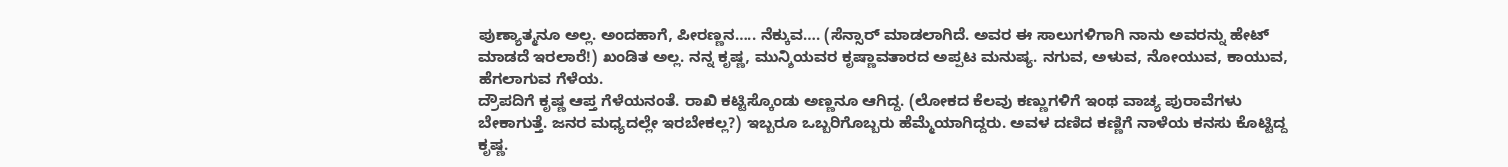ಪುಣ್ಯಾತ್ಮನೂ ಅಲ್ಲ. ಅಂದಹಾಗೆ, ಪೀರಣ್ಣನ….. ನೆಕ್ಕುವ…. (ಸೆನ್ಸಾರ್ ಮಾಡಲಾಗಿದೆ. ಅವರ ಈ ಸಾಲುಗಳಿಗಾಗಿ ನಾನು ಅವರನ್ನು ಹೇಟ್ ಮಾಡದೆ ಇರಲಾರೆ!) ಖಂಡಿತ ಅಲ್ಲ. ನನ್ನ ಕೃಷ್ಣ, ಮುನ್ಶಿಯವರ ಕೃಷ್ಣಾವತಾರದ ಅಪ್ಪಟ ಮನುಷ್ಯ. ನಗುವ, ಅಳುವ, ನೋಯುವ, ಕಾಯುವ, ಹೆಗಲಾಗುವ ಗೆಳೆಯ.
ದ್ರೌಪದಿಗೆ ಕೃಷ್ಣ ಆಪ್ತ ಗೆಳೆಯನಂತೆ. ರಾಖಿ ಕಟ್ಟಿಸ್ಕೊಂಡು ಅಣ್ಣನೂ ಆಗಿದ್ದ. (ಲೋಕದ ಕೆಲವು ಕಣ್ಣುಗಳಿಗೆ ಇಂಥ ವಾಚ್ಯ ಪುರಾವೆಗಳು ಬೇಕಾಗುತ್ತೆ. ಜನರ ಮಧ್ಯದಲ್ಲೇ ಇರಬೇಕಲ್ಲ?) ಇಬ್ಬರೂ ಒಬ್ಬರಿಗೊಬ್ಬರು ಹೆಮ್ಮೆಯಾಗಿದ್ದರು. ಅವಳ ದಣಿದ ಕಣ್ಣಿಗೆ ನಾಳೆಯ ಕನಸು ಕೊಟ್ಟಿದ್ದ ಕೃಷ್ಣ.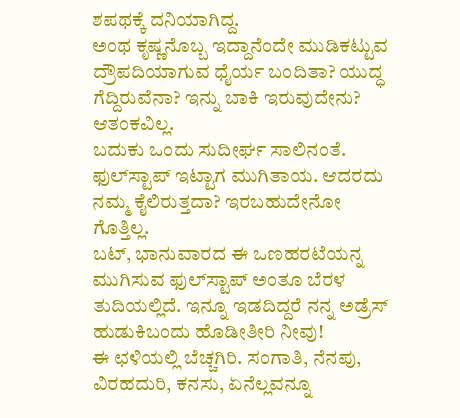ಶಪಥಕ್ಕೆ ದನಿಯಾಗಿದ್ದ.
ಅಂಥ ಕೃಷ್ಣನೊಬ್ಬ ಇದ್ದಾನೆಂದೇ ಮುಡಿಕಟ್ಟುವ ದ್ರೌಪದಿಯಾಗುವ ಧೈರ್ಯ ಬಂದಿತಾ? ಯುದ್ಧ ಗೆದ್ದಿರುವೆನಾ? ಇನ್ನು ಬಾಕಿ ಇರುವುದೇನು? ಆತಂಕವಿಲ್ಲ.
ಬದುಕು ಒಂದು ಸುದೀರ್ಘ ಸಾಲಿನಂತೆ. ಫುಲ್‌ಸ್ಟಾಪ್ ಇಟ್ಟಾಗ ಮುಗಿತಾಯ. ಆದರದು ನಮ್ಮ ಕೈಲಿರುತ್ತದಾ? ಇರಬಹುದೇನೋ ಗೊತ್ತಿಲ್ಲ.
ಬಟ್, ಭಾನುವಾರದ ಈ ಒಣಹರಟೆಯನ್ನ ಮುಗಿಸುವ ಫುಲ್‌ಸ್ಟಾಪ್ ಅಂತೂ ಬೆರಳ ತುದಿಯಲ್ಲಿದೆ. ಇನ್ನೂ ಇಡದಿದ್ದರೆ ನನ್ನ ಅಡ್ರೆಸ್ ಹುಡುಕಿಬಂದು ಹೊಡೀತೀರಿ ನೀವು!
ಈ ಛಳಿಯಲ್ಲಿ ಬೆಚ್ಚಗಿರಿ. ಸಂಗಾತಿ, ನೆನಪು, ವಿರಹದುರಿ, ಕನಸು, ಏನೆಲ್ಲವನ್ನೂ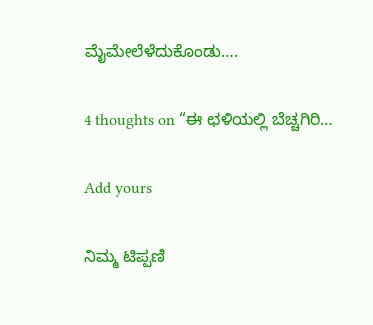ಮೈಮೇಲೆಳೆದುಕೊಂಡು….

4 thoughts on “ಈ ಛಳಿಯಲ್ಲಿ ಬೆಚ್ಚಗಿರಿ…

Add yours

ನಿಮ್ಮ ಟಿಪ್ಪಣಿ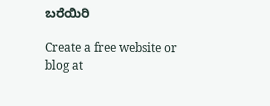ಬರೆಯಿರಿ

Create a free website or blog at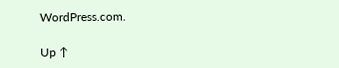WordPress.com.

Up ↑